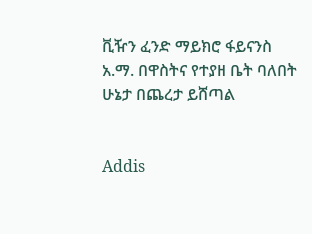ቪዥን ፈንድ ማይክሮ ፋይናንስ አ.ማ. በዋስትና የተያዘ ቤት ባለበት ሁኔታ በጨረታ ይሸጣል


Addis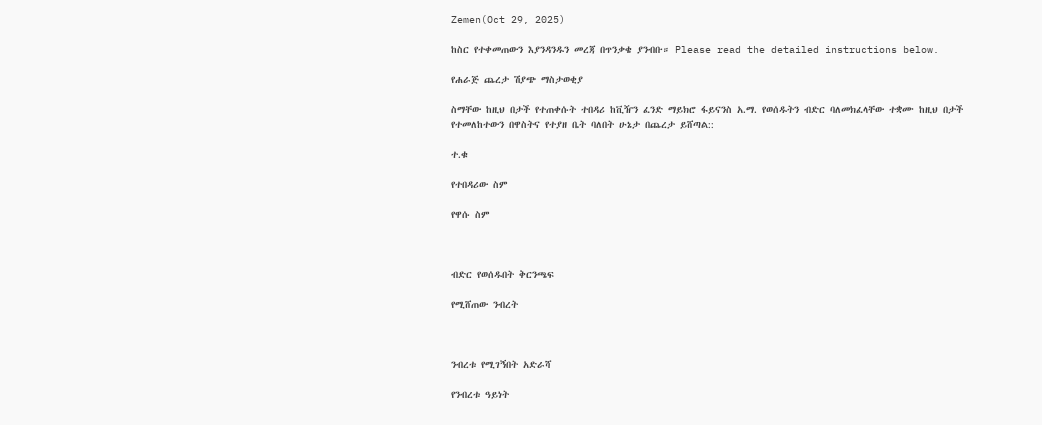Zemen(Oct 29, 2025)

ከስር የተቀመጠውን እያንዳንዱን መረጃ በጥንቃቄ ያንብቡ። Please read the detailed instructions below.

የሐራጅ ጨረታ ሽያጭ ማስታወቂያ

ስማቸው ከዚህ በታች የተጠቀሱት ተበዳሪ ከቪዥን ፈንድ ማይክሮ ፋይናንስ አ.ማ. የወሰዱትን ብድር ባለመክፈላቸው ተቋሙ ከዚህ በታች የተመለከተውን በዋስትና የተያዘ ቤት ባለበት ሁኔታ በጨረታ ይሸጣል::

ተ.ቁ

የተበዳሪው ስም

የዋሱ ስም



ብድር የወሰዱበት ቅርንጫፍ

የሚሸጠው ንብረት



ንብረቱ የሚገኝበት አድራሻ

የንብረቱ ዓይነት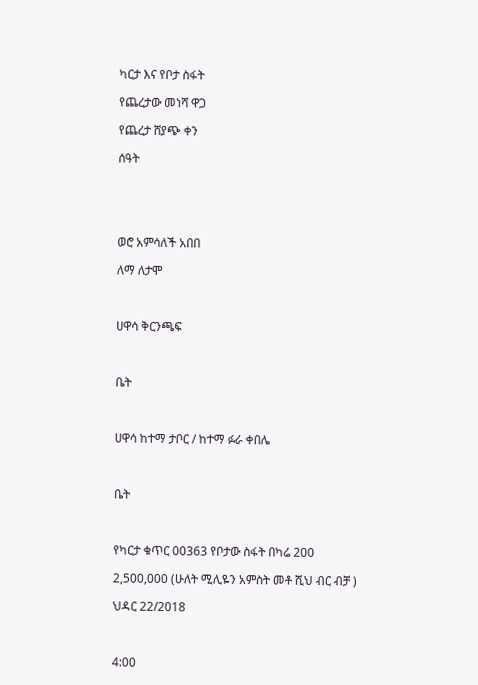ካርታ እና የቦታ ስፋት

የጨረታው መነሻ ዋጋ

የጨረታ ሸያጭ ቀን

ሰዓት





ወሮ አምሳለች አበበ

ለማ ለታሞ



ሀዋሳ ቅርንጫፍ



ቤት



ሀዋሳ ከተማ ታቦር / ከተማ ፉራ ቀበሌ



ቤት



የካርታ ቁጥር 00363 የቦታው ስፋት በካሬ 200

2,500,000 (ሁለት ሚሊዬን አምስት መቶ ሺህ ብር ብቻ )

ህዳር 22/2018



4:00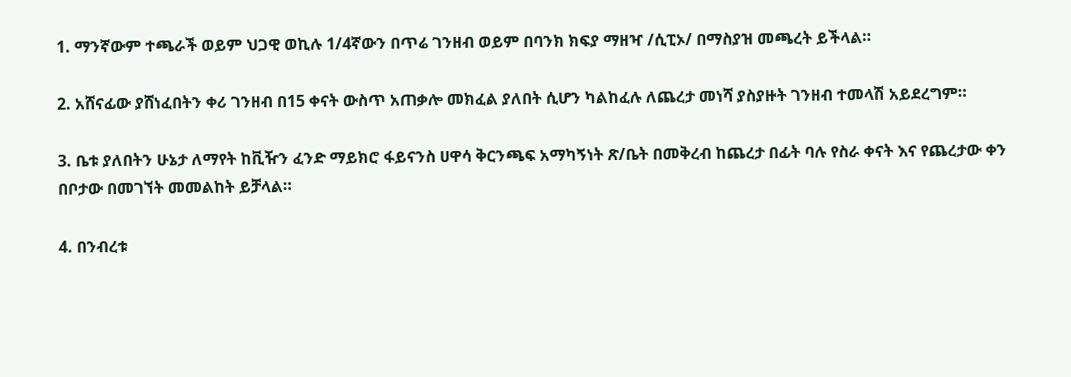1. ማንኛውም ተጫራች ወይም ህጋዊ ወኪሉ 1/4ኛውን በጥሬ ገንዘብ ወይም በባንክ ክፍያ ማዘዣ /ሲፒኦ/ በማስያዝ መጫረት ይችላል።

2. አሸናፊው ያሸነፈበትን ቀሪ ገንዘብ በ15 ቀናት ውስጥ አጠቃሎ መክፈል ያለበት ሲሆን ካልከፈሉ ለጨረታ መነሻ ያስያዙት ገንዘብ ተመላሽ አይደረግም።

3. ቤቱ ያለበትን ሁኔታ ለማየት ከቪዥን ፈንድ ማይክሮ ፋይናንስ ሀዋሳ ቅርንጫፍ አማካኝነት ጽ/ቤት በመቅረብ ከጨረታ በፊት ባሉ የስራ ቀናት እና የጨረታው ቀን በቦታው በመገኘት መመልከት ይቻላል።

4. በንብረቱ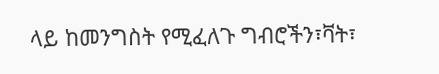ላይ ከመንግስት የሚፈለጉ ግብሮችን፣ቫት፣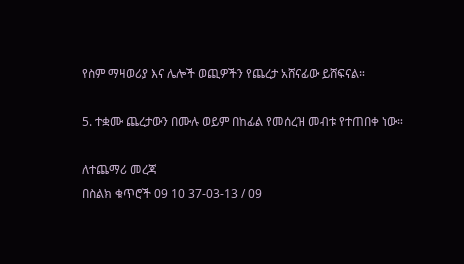የስም ማዛወሪያ እና ሌሎች ወጪዎችን የጨረታ አሸናፊው ይሸፍናል።

5. ተቋሙ ጨረታውን በሙሉ ወይም በከፊል የመሰረዝ መብቱ የተጠበቀ ነው።

ለተጨማሪ መረጃ
በስልክ ቁጥሮች 09 10 37-03-13 / 09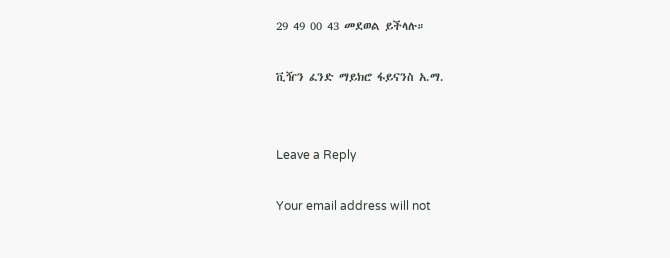29 49 00 43 መደወል ይችላሉ።

ቪዥን ፈንድ ማይክሮ ፋይናንስ አ.ማ.


Leave a Reply

Your email address will not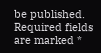be published. Required fields are marked *